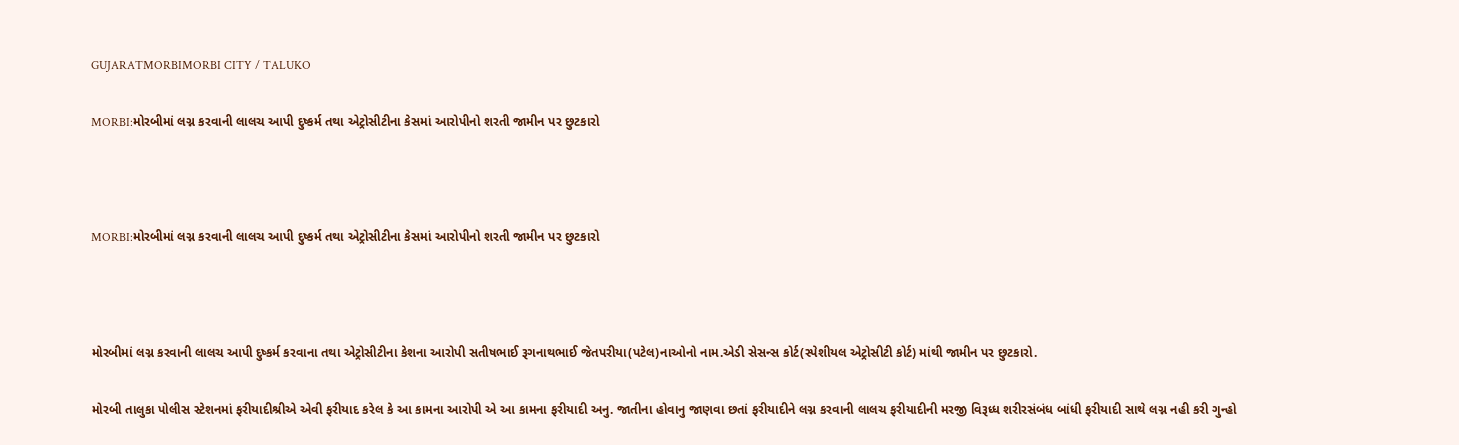GUJARATMORBIMORBI CITY / TALUKO

MORBI:મોરબીમાં લગ્ન કરવાની લાલચ આપી દુષ્કર્મ તથા એટ્રોસીટીના કેસમાં આરોપીનો શરતી જામીન પર છુટકારો



MORBI:મોરબીમાં લગ્ન કરવાની લાલચ આપી દુષ્કર્મ તથા એટ્રોસીટીના કેસમાં આરોપીનો શરતી જામીન પર છુટકારો



મોરબીમાં લગ્ન કરવાની લાલચ આપી દુષ્કર્મ કરવાના તથા એટ્રોસીટીના કેશના આરોપી સતીષભાઈ રૂગનાથભાઈ જેતપરીયા(પટેલ)નાઓનો નામ.એડી સેસન્સ કોર્ટ(સ્પેશીયલ એટ્રોસીટી કોર્ટ) માંથી જામીન પર છુટકારો.

મોરબી તાલુકા પોલીસ સ્ટેશનમાં ફરીયાદીશ્રીએ એવી ફરીયાદ કરેલ કે આ કામના આરોપી એ આ કામના ફરીયાદી અનુ. જાતીના હોવાનુ જાણવા છતાં ફરીયાદીને લગ્ન કરવાની લાલચ ફરીયાદીની મરજી વિરૂધ્ધ શરીરસંબંધ બાંધી ફરીયાદી સાથે લગ્ન નહી કરી ગુન્હો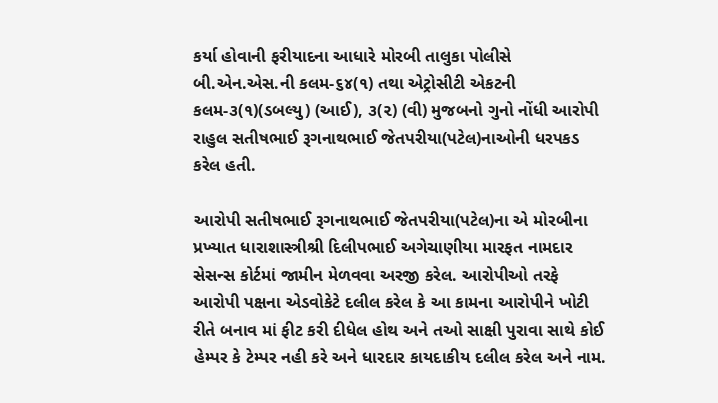કર્યા હોવાની ફરીયાદના આધારે મોરબી તાલુકા પોલીસે બી.એન.એસ.ની કલમ-૬૪(૧) તથા એટ્રોસીટી એકટની કલમ-૩(૧)(ડબલ્યુ) (આઈ), ૩(૨) (વી) મુજબનો ગુનો નોંધી આરોપી રાહુલ સતીષભાઈ રૂગનાથભાઈ જેતપરીયા(પટેલ)નાઓની ધરપકડ કરેલ હતી.

આરોપી સતીષભાઈ રૂગનાથભાઈ જેતપરીયા(પટેલ)ના એ મોરબીના પ્રખ્યાત ધારાશાસ્ત્રીશ્રી દિલીપભાઈ અગેચાણીયા મારફત નામદાર સેસન્સ કોર્ટમાં જામીન મેળવવા અરજી કરેલ. આરોપીઓ તરફે આરોપી પક્ષના એડવોકેટે દલીલ કરેલ કે આ કામના આરોપીને ખોટી રીતે બનાવ માં ફીટ કરી દીધેલ હોથ અને તઓ સાક્ષી પુરાવા સાથે કોઈ હેમ્પર કે ટેમ્પર નહી કરે અને ધારદાર કાયદાકીય દલીલ કરેલ અને નામ.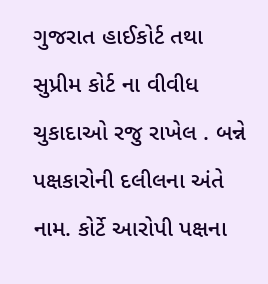ગુજરાત હાઈકોર્ટ તથા સુપ્રીમ કોર્ટ ના વીવીધ ચુકાદાઓ રજુ રાખેલ . બન્ને પક્ષકારોની દલીલના અંતે નામ. કોર્ટે આરોપી પક્ષના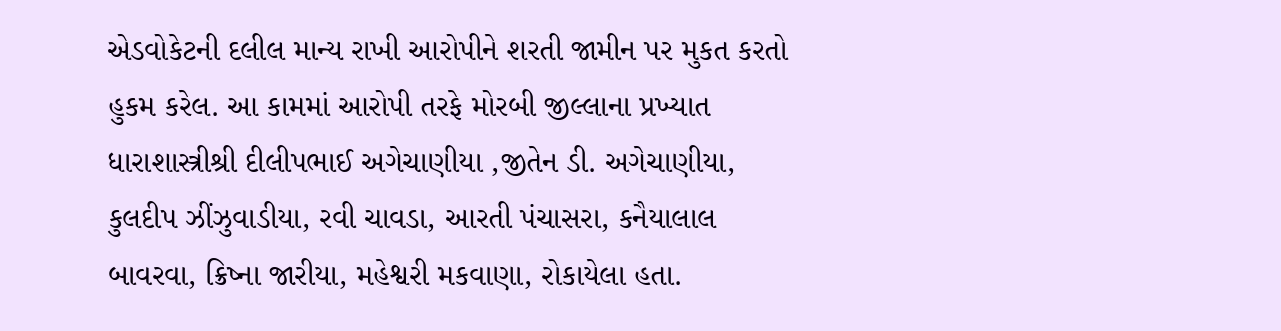એડવોકેટની દલીલ માન્ય રાખી આરોપીને શરતી જામીન પર મુકત કરતો હુકમ કરેલ. આ કામમાં આરોપી તરફે મોરબી જીલ્લાના પ્રખ્યાત ધારાશાસ્ત્રીશ્રી દીલીપભાઈ અગેચાણીયા ,જીતેન ડી. અગેચાણીયા, કુલદીપ ઝીંઝુવાડીયા, રવી ચાવડા, આરતી પંચાસરા, કનૈયાલાલ બાવરવા, ક્રિષ્ના જારીયા, મહેશ્વરી મકવાણા, રોકાયેલા હતા.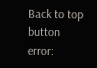Back to top button
error: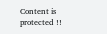Content is protected !!